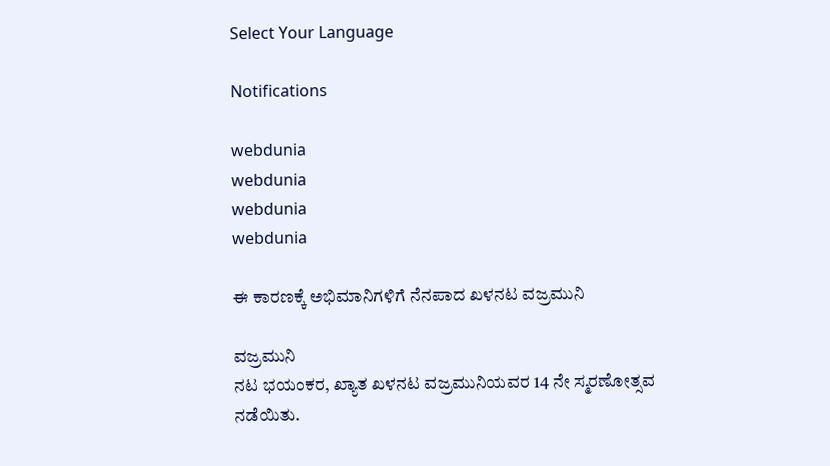Select Your Language

Notifications

webdunia
webdunia
webdunia
webdunia

ಈ ಕಾರಣಕ್ಕೆ ಅಭಿಮಾನಿಗಳಿಗೆ ನೆನಪಾದ ಖಳನಟ ವಜ್ರಮುನಿ

ವಜ್ರಮುನಿ
ನಟ ಭಯಂಕರ, ಖ್ಯಾತ ಖಳನಟ ವಜ್ರಮುನಿಯವರ 14 ನೇ ಸ್ಮರಣೋತ್ಸವ ನಡೆಯಿತು.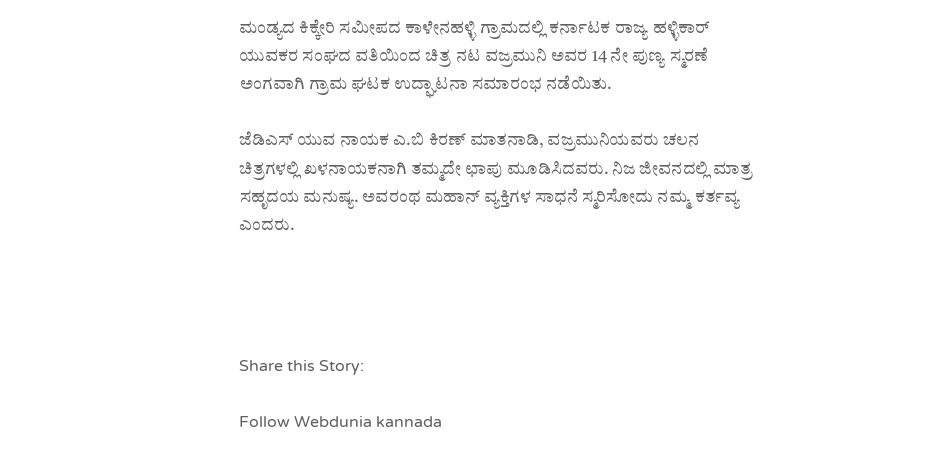ಮಂಡ್ಯದ ಕಿಕ್ಕೇರಿ ಸಮೀಪದ ಕಾಳೇನಹಳ್ಳಿ ಗ್ರಾಮದಲ್ಲಿ ಕರ್ನಾಟಕ ರಾಜ್ಯ ಹಳ್ಳಿಕಾರ್ ಯುವಕರ ಸಂಘದ ವತಿಯಿಂದ ಚಿತ್ರ ನಟ ವಜ್ರಮುನಿ ಅವರ 14 ನೇ ಪುಣ್ಯ ಸ್ಮರಣೆ ಅಂಗವಾಗಿ ಗ್ರಾಮ ಘಟಕ ಉದ್ಘಾಟನಾ ಸಮಾರಂಭ ನಡೆಯಿತು.

ಜೆಡಿಎಸ್ ಯುವ ನಾಯಕ ಎ.ಬಿ ಕಿರಣ್ ಮಾತನಾಡಿ, ವಜ್ರಮುನಿಯವರು ಚಲನ ಚಿತ್ರಗಳಲ್ಲಿ ಖಳನಾಯಕನಾಗಿ ತಮ್ಮದೇ ಛಾಪು ಮೂಡಿಸಿದವರು. ನಿಜ ಜೀವನದಲ್ಲಿ ಮಾತ್ರ ಸಹೃದಯ ಮನುಷ್ಯ. ಅವರಂಥ ಮಹಾನ್ ವ್ಯಕ್ತಿಗಳ ಸಾಧನೆ ಸ್ಮರಿಸೋದು ನಮ್ಮ ಕರ್ತವ್ಯ ಎಂದರು.




Share this Story:

Follow Webdunia kannada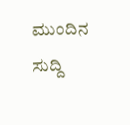ಮುಂದಿನ ಸುದ್ದಿ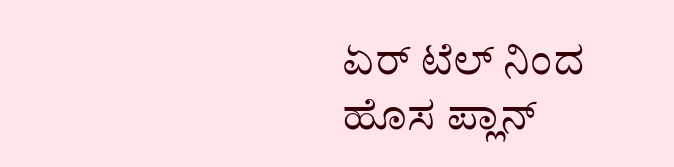ಏರ್ ಟೆಲ್ ನಿಂದ ಹೊಸ ಪ್ಲಾನ್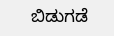ಬಿಡುಗಡೆ